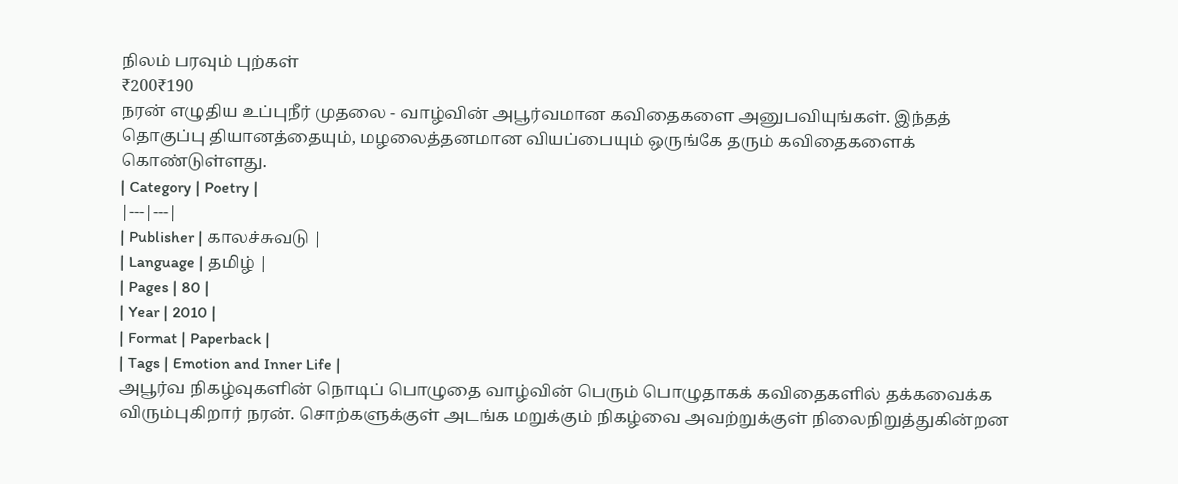நிலம் பரவும் புற்கள்
₹200₹190
நரன் எழுதிய உப்புநீர் முதலை - வாழ்வின் அபூர்வமான கவிதைகளை அனுபவியுங்கள். இந்தத் தொகுப்பு தியானத்தையும், மழலைத்தனமான வியப்பையும் ஒருங்கே தரும் கவிதைகளைக் கொண்டுள்ளது.
| Category | Poetry |
|---|---|
| Publisher | காலச்சுவடு |
| Language | தமிழ் |
| Pages | 80 |
| Year | 2010 |
| Format | Paperback |
| Tags | Emotion and Inner Life |
அபூர்வ நிகழ்வுகளின் நொடிப் பொழுதை வாழ்வின் பெரும் பொழுதாகக் கவிதைகளில் தக்கவைக்க விரும்புகிறார் நரன். சொற்களுக்குள் அடங்க மறுக்கும் நிகழ்வை அவற்றுக்குள் நிலைநிறுத்துகின்றன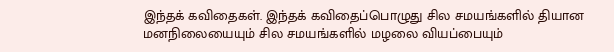இந்தக் கவிதைகள். இந்தக் கவிதைப்பொழுது சில சமயங்களில் தியான மனநிலையையும் சில சமயங்களில் மழலை வியப்பையும்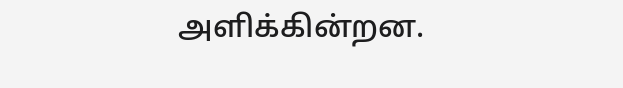அளிக்கின்றன.